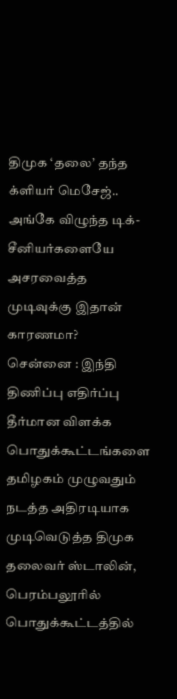திமுக ‘தலை’ தந்த க்ளியர் மெசேஜ்.. அங்கே விழுந்த டிக்- சீனியர்களையே அசரவைத்த முடிவுக்கு இதான் காரணமா?
சென்னை : இந்தி திணிப்பு எதிர்ப்பு தீர்மான விளக்க பொதுக்கூட்டங்களை தமிழகம் முழுவதும் நடத்த அதிரடியாக முடிவெடுத்த திமுக தலைவர் ஸ்டாலின், பெரம்பலூரில் பொதுக்கூட்டத்தில்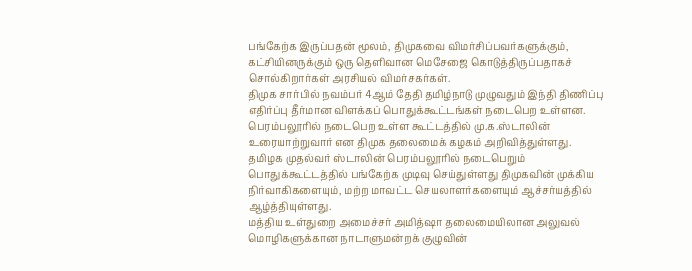பங்கேற்க இருப்பதன் மூலம், திமுகவை விமர்சிப்பவர்களுக்கும், கட்சியினருக்கும் ஒரு தெளிவான மெசேஜை கொடுத்திருப்பதாகச் சொல்கிறார்கள் அரசியல் விமர்சகர்கள்.
திமுக சார்பில் நவம்பர் 4ஆம் தேதி தமிழ்நாடு முழுவதும் இந்தி திணிப்பு எதிர்ப்பு தீர்மான விளக்கப் பொதுக்கூட்டங்கள் நடைபெற உள்ளன. பெரம்பலூரில் நடைபெற உள்ள கூட்டத்தில் மு.க.ஸ்டாலின் உரையாற்றுவார் என திமுக தலைமைக் கழகம் அறிவித்துள்ளது.
தமிழக முதல்வர் ஸ்டாலின் பெரம்பலூரில் நடைபெறும் பொதுக்கூட்டத்தில் பங்கேற்க முடிவு செய்துள்ளது திமுகவின் முக்கிய நிர்வாகிகளையும், மற்ற மாவட்ட செயலாளர்களையும் ஆச்சர்யத்தில் ஆழ்த்தியுள்ளது.
மத்திய உள்துறை அமைச்சர் அமித்ஷா தலைமையிலான அலுவல் மொழிகளுக்கான நாடாளுமன்றக் குழுவின்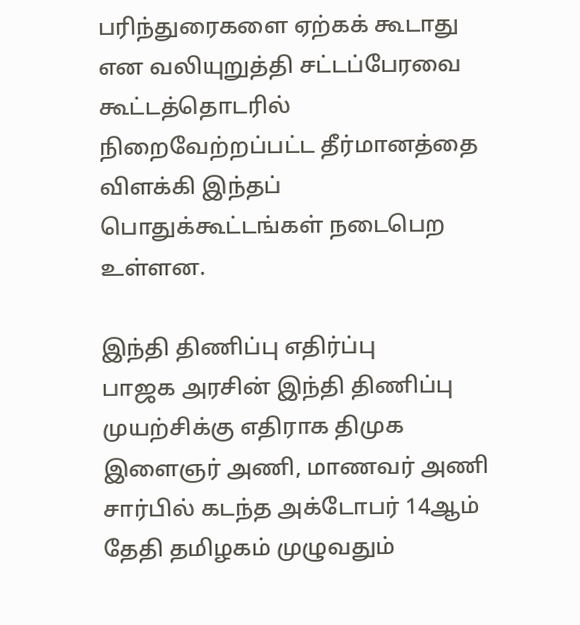பரிந்துரைகளை ஏற்கக் கூடாது என வலியுறுத்தி சட்டப்பேரவை கூட்டத்தொடரில் நிறைவேற்றப்பட்ட தீர்மானத்தை விளக்கி இந்தப் பொதுக்கூட்டங்கள் நடைபெற உள்ளன.

இந்தி திணிப்பு எதிர்ப்பு
பாஜக அரசின் இந்தி திணிப்பு முயற்சிக்கு எதிராக திமுக இளைஞர் அணி, மாணவர் அணி சார்பில் கடந்த அக்டோபர் 14ஆம் தேதி தமிழகம் முழுவதும்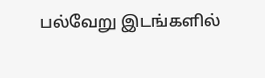பல்வேறு இடங்களில்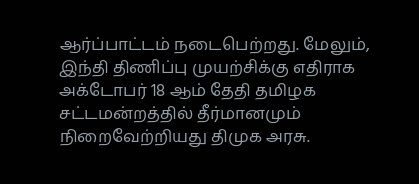ஆர்ப்பாட்டம் நடைபெற்றது. மேலும், இந்தி திணிப்பு முயற்சிக்கு எதிராக அக்டோபர் 18 ஆம் தேதி தமிழக சட்டமன்றத்தில் தீர்மானமும் நிறைவேற்றியது திமுக அரசு.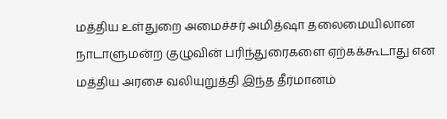மத்திய உள்துறை அமைச்சர் அமித்ஷா தலைமையிலான நாடாளுமன்ற குழுவின் பரிந்துரைகளை ஏற்கக்கூடாது என மத்திய அரசை வலியுறுத்தி இந்த தீர்மானம்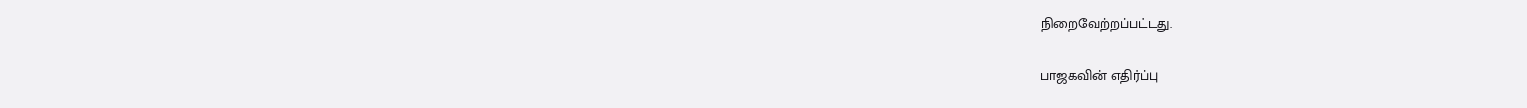நிறைவேற்றப்பட்டது.

பாஜகவின் எதிர்ப்பு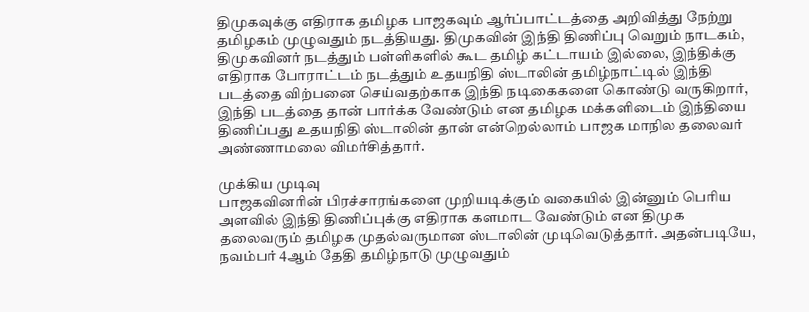திமுகவுக்கு எதிராக தமிழக பாஜகவும் ஆர்ப்பாட்டத்தை அறிவித்து நேற்று தமிழகம் முழுவதும் நடத்தியது. திமுகவின் இந்தி திணிப்பு வெறும் நாடகம், திமுகவினர் நடத்தும் பள்ளிகளில் கூட தமிழ் கட்டாயம் இல்லை, இந்திக்கு எதிராக போராட்டம் நடத்தும் உதயநிதி ஸ்டாலின் தமிழ்நாட்டில் இந்தி படத்தை விற்பனை செய்வதற்காக இந்தி நடிகைகளை கொண்டு வருகிறார், இந்தி படத்தை தான் பார்க்க வேண்டும் என தமிழக மக்களிடைம் இந்தியை திணிப்பது உதயநிதி ஸ்டாலின் தான் என்றெல்லாம் பாஜக மாநில தலைவர் அண்ணாமலை விமர்சித்தார்.

முக்கிய முடிவு
பாஜகவினரின் பிரச்சாரங்களை முறியடிக்கும் வகையில் இன்னும் பெரிய அளவில் இந்தி திணிப்புக்கு எதிராக களமாட வேண்டும் என திமுக தலைவரும் தமிழக முதல்வருமான ஸ்டாலின் முடிவெடுத்தார். அதன்படியே, நவம்பர் 4ஆம் தேதி தமிழ்நாடு முழுவதும்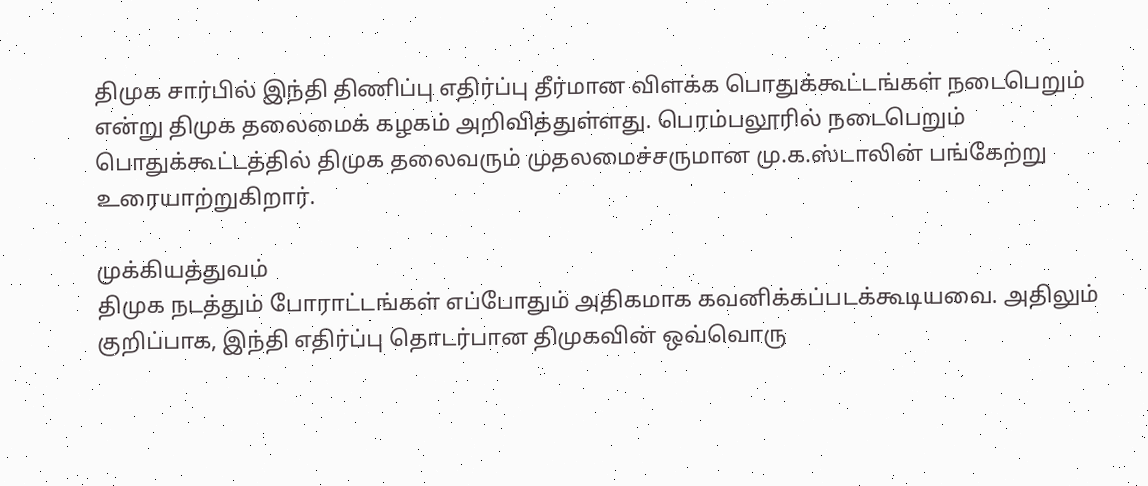திமுக சார்பில் இந்தி திணிப்பு எதிர்ப்பு தீர்மான விளக்க பொதுக்கூட்டங்கள் நடைபெறும் என்று திமுக தலைமைக் கழகம் அறிவித்துள்ளது. பெரம்பலூரில் நடைபெறும் பொதுக்கூட்டத்தில் திமுக தலைவரும் முதலமைச்சருமான மு.க.ஸ்டாலின் பங்கேற்று உரையாற்றுகிறார்.

முக்கியத்துவம்
திமுக நடத்தும் போராட்டங்கள் எப்போதும் அதிகமாக கவனிக்கப்படக்கூடியவை. அதிலும் குறிப்பாக, இந்தி எதிர்ப்பு தொடர்பான திமுகவின் ஒவ்வொரு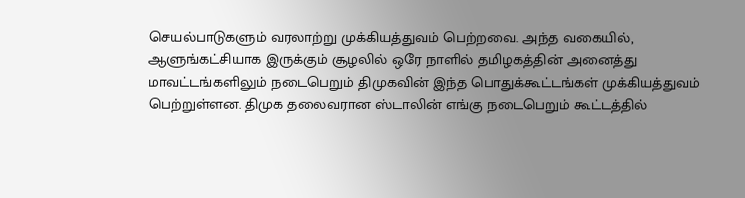செயல்பாடுகளும் வரலாற்று முக்கியத்துவம் பெற்றவை. அந்த வகையில், ஆளுங்கட்சியாக இருக்கும் சூழலில் ஒரே நாளில் தமிழகத்தின் அனைத்து மாவட்டங்களிலும் நடைபெறும் திமுகவின் இந்த பொதுக்கூட்டங்கள் முக்கியத்துவம் பெற்றுள்ளன. திமுக தலைவரான ஸ்டாலின் எங்கு நடைபெறும் கூட்டத்தில்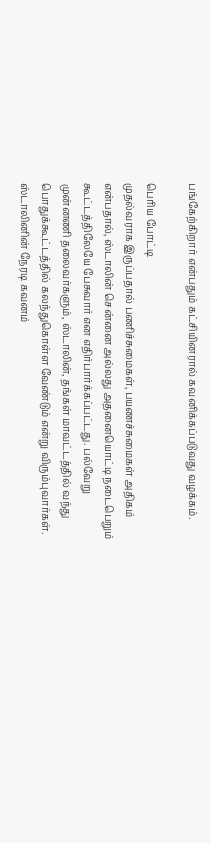பங்கேற்கிறார் என்பதும் கட்சியினரால் கவனிக்கப்படுவது வழக்கம்.

பெரிய போட்டி
முதல்வராக இருப்பதால் பணிச்சுமைகள், பயணச்சுமைகள் அதிகம் என்பதால், ஸ்டாலின் சென்னை அல்லது அதனையொட்டி நடைபெறும் கூட்டத்திலேயே பேசுவார் என எதிர்பார்க்கப்பட்டது. பல்வேறு முன்னணி தலைவர்களும், ஸ்டாலின், தங்கள் மாவட்டத்தில் வந்து பொதுக்கூட்டத்தில் கலந்துகொள்ள வேண்டும் என்று விரும்புவார்கள். ஸ்டாலினின் நேரடி கவனம்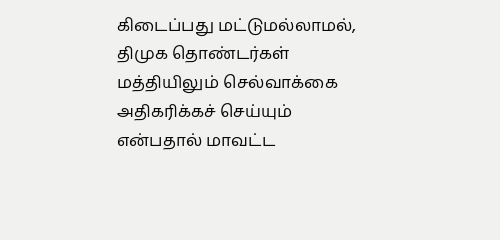கிடைப்பது மட்டுமல்லாமல், திமுக தொண்டர்கள் மத்தியிலும் செல்வாக்கை அதிகரிக்கச் செய்யும் என்பதால் மாவட்ட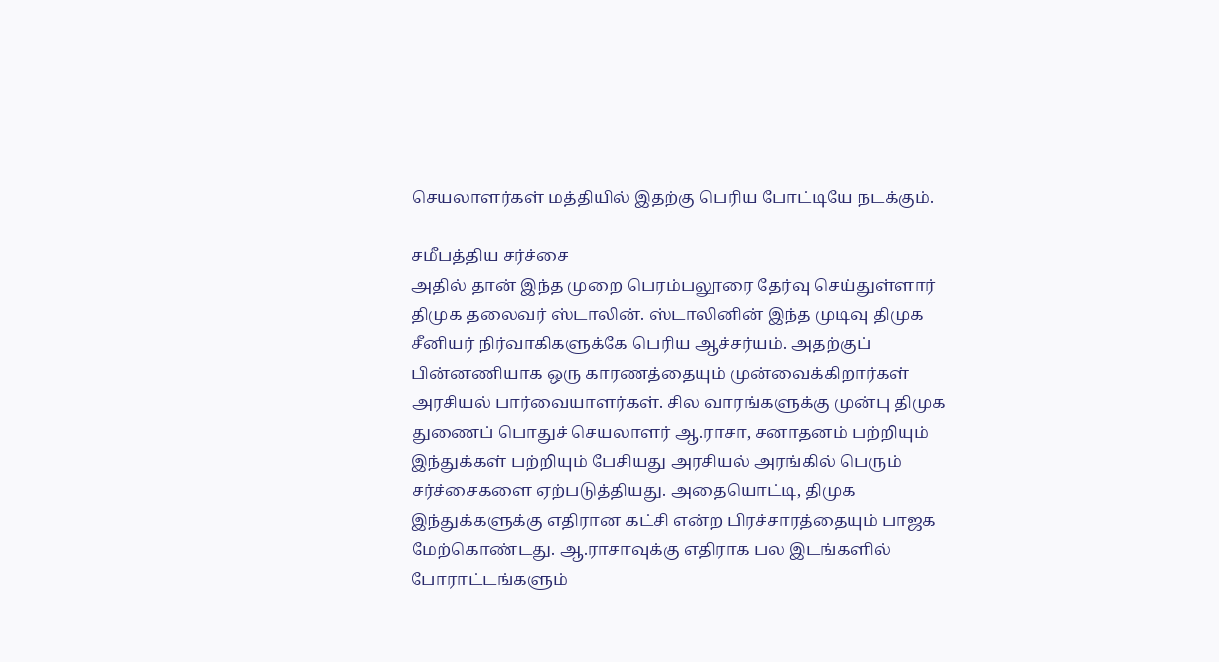செயலாளர்கள் மத்தியில் இதற்கு பெரிய போட்டியே நடக்கும்.

சமீபத்திய சர்ச்சை
அதில் தான் இந்த முறை பெரம்பலூரை தேர்வு செய்துள்ளார் திமுக தலைவர் ஸ்டாலின். ஸ்டாலினின் இந்த முடிவு திமுக சீனியர் நிர்வாகிகளுக்கே பெரிய ஆச்சர்யம். அதற்குப் பின்னணியாக ஒரு காரணத்தையும் முன்வைக்கிறார்கள் அரசியல் பார்வையாளர்கள். சில வாரங்களுக்கு முன்பு திமுக துணைப் பொதுச் செயலாளர் ஆ.ராசா, சனாதனம் பற்றியும் இந்துக்கள் பற்றியும் பேசியது அரசியல் அரங்கில் பெரும் சர்ச்சைகளை ஏற்படுத்தியது. அதையொட்டி, திமுக இந்துக்களுக்கு எதிரான கட்சி என்ற பிரச்சாரத்தையும் பாஜக மேற்கொண்டது. ஆ.ராசாவுக்கு எதிராக பல இடங்களில் போராட்டங்களும்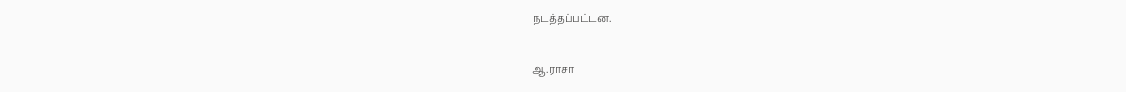நடத்தப்பட்டன.

ஆ.ராசா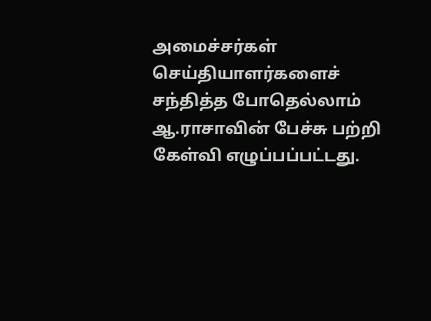அமைச்சர்கள் செய்தியாளர்களைச் சந்தித்த போதெல்லாம் ஆ.ராசாவின் பேச்சு பற்றி கேள்வி எழுப்பப்பட்டது.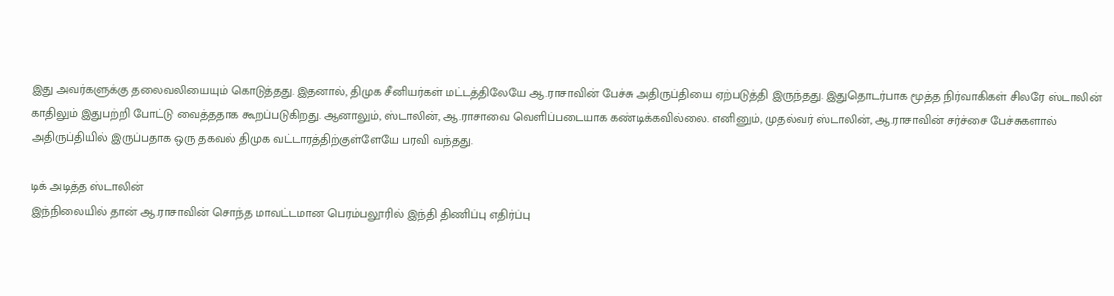இது அவர்களுக்கு தலைவலியையும் கொடுத்தது. இதனால், திமுக சீனியர்கள் மட்டத்திலேயே ஆ.ராசாவின் பேச்சு அதிருப்தியை ஏற்படுத்தி இருந்தது. இதுதொடர்பாக மூத்த நிர்வாகிகள் சிலரே ஸ்டாலின் காதிலும் இதுபற்றி போட்டு வைத்ததாக கூறப்படுகிறது. ஆனாலும், ஸ்டாலின், ஆ.ராசாவை வெளிப்படையாக கண்டிக்கவில்லை. எனினும், முதல்வர் ஸ்டாலின், ஆ.ராசாவின் சர்ச்சை பேச்சுகளால் அதிருப்தியில் இருப்பதாக ஒரு தகவல் திமுக வட்டாரத்திற்குள்ளேயே பரவி வந்தது.

டிக் அடித்த ஸ்டாலின்
இந்நிலையில் தான் ஆ.ராசாவின் சொந்த மாவட்டமான பெரம்பலூரில் இந்தி திணிப்பு எதிர்ப்பு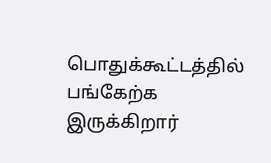பொதுக்கூட்டத்தில் பங்கேற்க இருக்கிறார்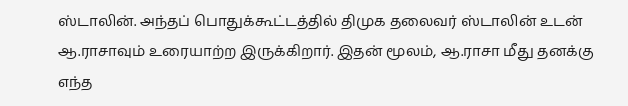ஸ்டாலின். அந்தப் பொதுக்கூட்டத்தில் திமுக தலைவர் ஸ்டாலின் உடன் ஆ.ராசாவும் உரையாற்ற இருக்கிறார். இதன் மூலம், ஆ.ராசா மீது தனக்கு எந்த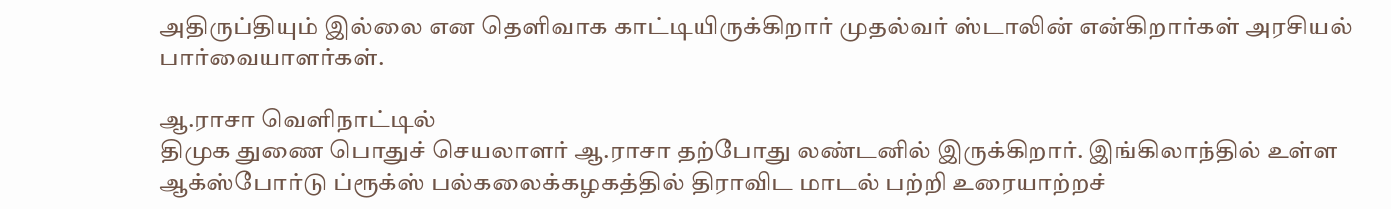அதிருப்தியும் இல்லை என தெளிவாக காட்டியிருக்கிறார் முதல்வர் ஸ்டாலின் என்கிறார்கள் அரசியல் பார்வையாளர்கள்.

ஆ.ராசா வெளிநாட்டில்
திமுக துணை பொதுச் செயலாளர் ஆ.ராசா தற்போது லண்டனில் இருக்கிறார். இங்கிலாந்தில் உள்ள ஆக்ஸ்போர்டு ப்ரூக்ஸ் பல்கலைக்கழகத்தில் திராவிட மாடல் பற்றி உரையாற்றச்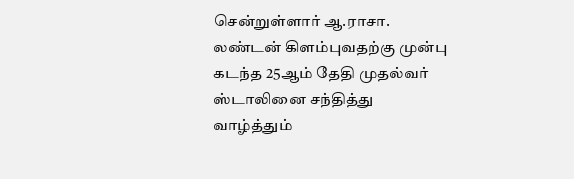சென்றுள்ளார் ஆ.ராசா. லண்டன் கிளம்புவதற்கு முன்பு கடந்த 25ஆம் தேதி முதல்வர் ஸ்டாலினை சந்தித்து வாழ்த்தும்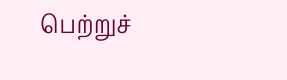பெற்றுச்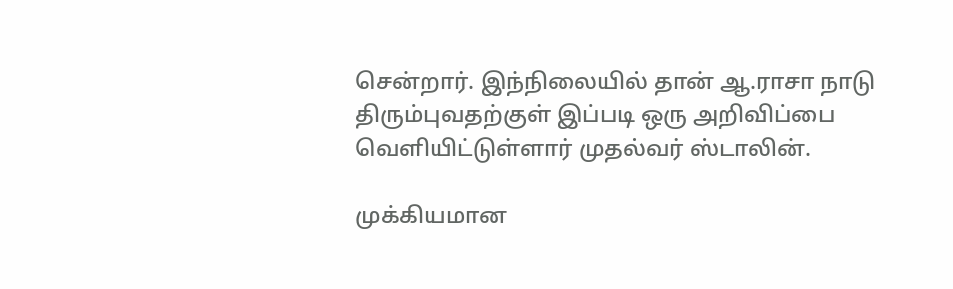சென்றார். இந்நிலையில் தான் ஆ.ராசா நாடு திரும்புவதற்குள் இப்படி ஒரு அறிவிப்பை வெளியிட்டுள்ளார் முதல்வர் ஸ்டாலின்.

முக்கியமான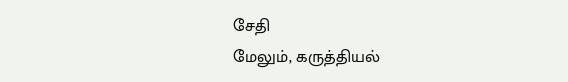சேதி
மேலும், கருத்தியல்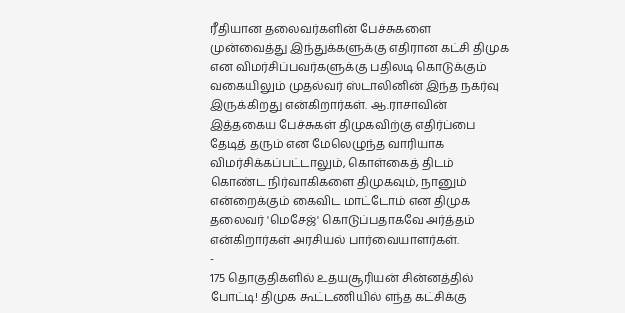ரீதியான தலைவர்களின் பேச்சுகளை முன்வைத்து இந்துக்களுக்கு எதிரான கட்சி திமுக என விமர்சிப்பவர்களுக்கு பதிலடி கொடுக்கும் வகையிலும் முதல்வர் ஸ்டாலினின் இந்த நகர்வு இருக்கிறது என்கிறார்கள். ஆ.ராசாவின் இத்தகைய பேச்சுகள் திமுகவிற்கு எதிர்ப்பை தேடித் தரும் என மேலெழுந்த வாரியாக விமர்சிக்கப்பட்டாலும், கொள்கைத் திடம் கொண்ட நிர்வாகிகளை திமுகவும், நானும் என்றைக்கும் கைவிட மாட்டோம் என திமுக தலைவர் 'மெசேஜ்' கொடுப்பதாகவே அர்த்தம் என்கிறார்கள் அரசியல் பார்வையாளர்கள்.
-
175 தொகுதிகளில் உதயசூரியன் சின்னத்தில் போட்டி! திமுக கூட்டணியில் எந்த கட்சிக்கு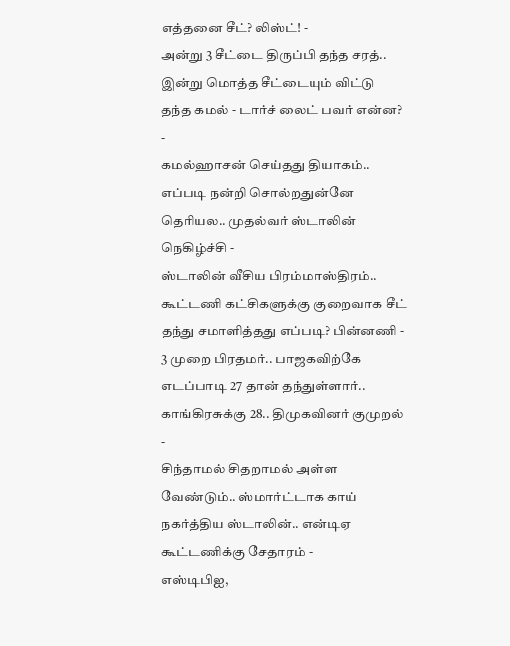எத்தனை சீட்? லிஸ்ட்! -
அன்று 3 சீட்டை திருப்பி தந்த சரத்.. இன்று மொத்த சீட்டையும் விட்டு தந்த கமல் - டார்ச் லைட் பவர் என்ன? -
கமல்ஹாசன் செய்தது தியாகம்.. எப்படி நன்றி சொல்றதுன்னே தெரியல.. முதல்வர் ஸ்டாலின் நெகிழ்ச்சி -
ஸ்டாலின் வீசிய பிரம்மாஸ்திரம்.. கூட்டணி கட்சிகளுக்கு குறைவாக சீட் தந்து சமாளித்தது எப்படி? பின்னணி -
3 முறை பிரதமர்.. பாஜகவிற்கே எடப்பாடி 27 தான் தந்துள்ளார்.. காங்கிரசுக்கு 28.. திமுகவினர் குமுறல் -
சிந்தாமல் சிதறாமல் அள்ள வேண்டும்.. ஸ்மார்ட்டாக காய் நகர்த்திய ஸ்டாலின்.. என்டிஏ கூட்டணிக்கு சேதாரம் -
எஸ்டிபிஐ,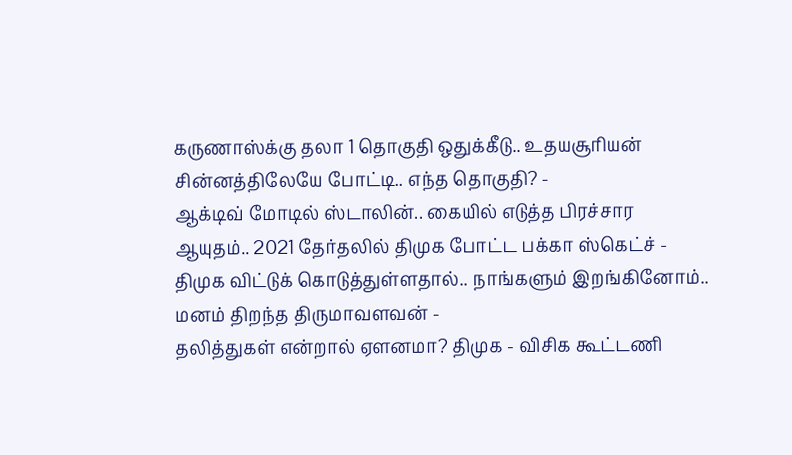கருணாஸ்க்கு தலா 1 தொகுதி ஒதுக்கீடு.. உதயசூரியன் சின்னத்திலேயே போட்டி.. எந்த தொகுதி? -
ஆக்டிவ் மோடில் ஸ்டாலின்.. கையில் எடுத்த பிரச்சார ஆயுதம்.. 2021 தேர்தலில் திமுக போட்ட பக்கா ஸ்கெட்ச் -
திமுக விட்டுக் கொடுத்துள்ளதால்.. நாங்களும் இறங்கினோம்.. மனம் திறந்த திருமாவளவன் -
தலித்துகள் என்றால் ஏளனமா? திமுக - விசிக கூட்டணி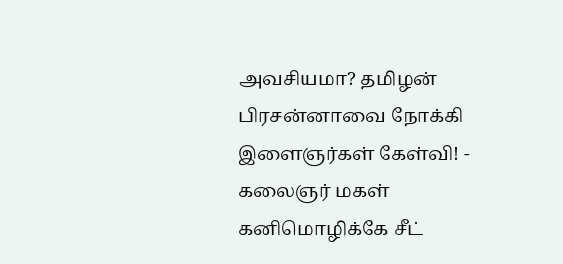அவசியமா? தமிழன் பிரசன்னாவை நோக்கி இளைஞர்கள் கேள்வி! -
கலைஞர் மகள் கனிமொழிக்கே சீட்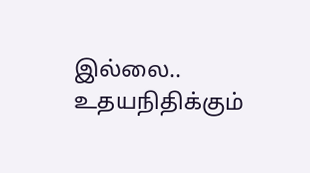இல்லை.. உதயநிதிக்கும்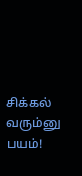சிக்கல் வரும்னு பயம்!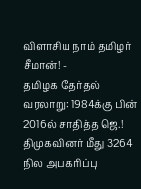விளாசிய நாம் தமிழர் சீமான்! -
தமிழக தேர்தல் வரலாறு: 1984க்கு பின் 2016ல் சாதித்த ஜெ.! திமுகவினர் மீது 3264 நில அபகரிப்பு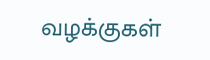வழக்குகள்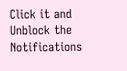Click it and Unblock the Notifications